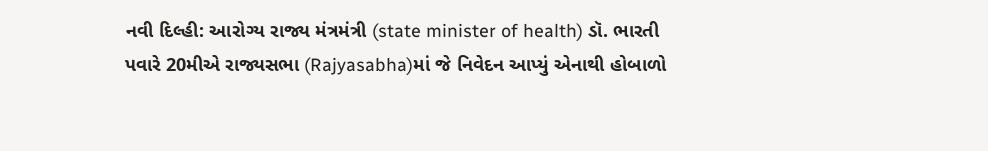નવી દિલ્હી: આરોગ્ય રાજ્ય મંત્રમંત્રી (state minister of health) ડૉ. ભારતી પવારે 20મીએ રાજ્યસભા (Rajyasabha)માં જે નિવેદન આપ્યું એનાથી હોબાળો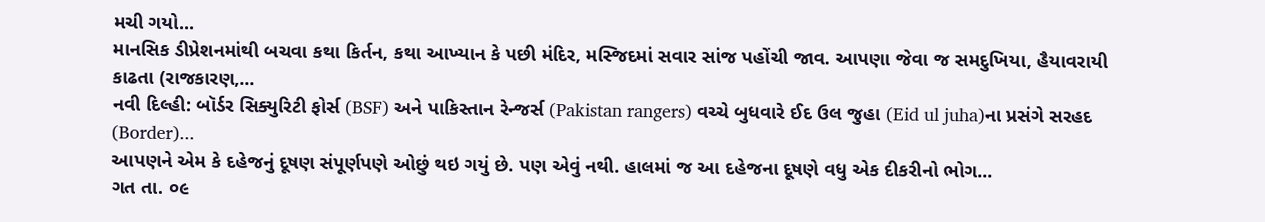મચી ગયો...
માનસિક ડીપ્રેશનમાંથી બચવા કથા કિર્તન, કથા આખ્યાન કે પછી મંદિર, મસ્જિદમાં સવાર સાંજ પહોંચી જાવ. આપણા જેવા જ સમદુખિયા, હૈયાવરાયી કાઢતા (રાજકારણ,...
નવી દિલ્હી: બૉર્ડર સિક્યુરિટી ફોર્સ (BSF) અને પાકિસ્તાન રેન્જર્સ (Pakistan rangers) વચ્ચે બુધવારે ઈદ ઉલ જુહા (Eid ul juha)ના પ્રસંગે સરહદ (Border)...
આપણને એમ કે દહેજનું દૂષણ સંપૂર્ણપણે ઓછું થઇ ગયું છે. પણ એવું નથી. હાલમાં જ આ દહેજના દૂષણે વધુ એક દીકરીનો ભોગ...
ગત તા. ૦૯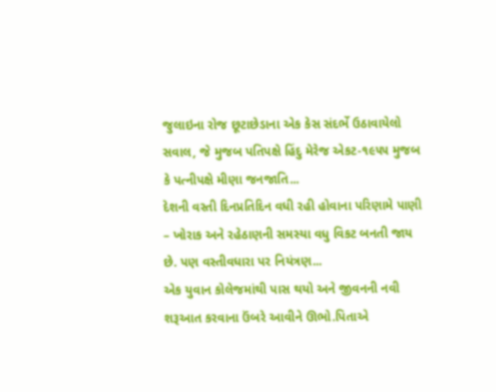જુલાઇના રોજ છૂટાછેડાના એક કેસ સંદર્ભે ઉઠાવાયેલો સવાલ, જે મુજબ પતિપક્ષે હિંદુ મેરેજ એકટ-૧૯૫૫ મુજબ કે પત્નીપક્ષે મીણા જનજાતિ...
દેશની વસ્તી દિનપ્રતિદિન વધી રહી હોવાના પરિણામે પાણી – ખોરાક અને રહેઠાણની સમસ્યા વધુ વિકટ બનતી જાય છે. પણ વસ્તીવધારા પર નિયંત્રણ...
એક યુવાન કોલેજમાંથી પાસ થયો અને જીવનની નવી શરૂઆત કરવાના ઉંબરે આવીને ઊભો.પિતાએ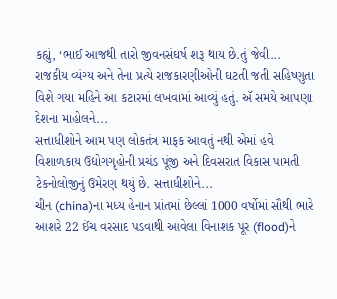કહ્યું, ‘ભાઈ આજથી તારો જીવનસંઘર્ષ શરૂ થાય છે.તું જેવી...
રાજકીય વ્યંગ્ય અને તેના પ્રત્યે રાજકારણીઓની ઘટતી જતી સહિષ્ણુતા વિશે ગયા મહિને આ કટારમાં લખવામાં આવ્યું હતું. ઍ સમયે આપણા દેશના માહોલને...
સત્તાધીશોને આમ પણ લોકતંત્ર માફક આવતું નથી એમાં હવે વિશાળકાય ઉદ્યોગગૃહોની પ્રચંડ પૂંજી અને દિવસરાત વિકાસ પામતી ટેકનોલોજીનું ઉમેરણ થયું છે. સત્તાધીશોને...
ચીન (china)ના મધ્ય હેનાન પ્રાંતમાં છેલ્લાં 1000 વર્ષોમાં સૌથી ભારે આશરે 22 ઈંચ વરસાદ પડવાથી આવેલા વિનાશક પૂર (flood)ને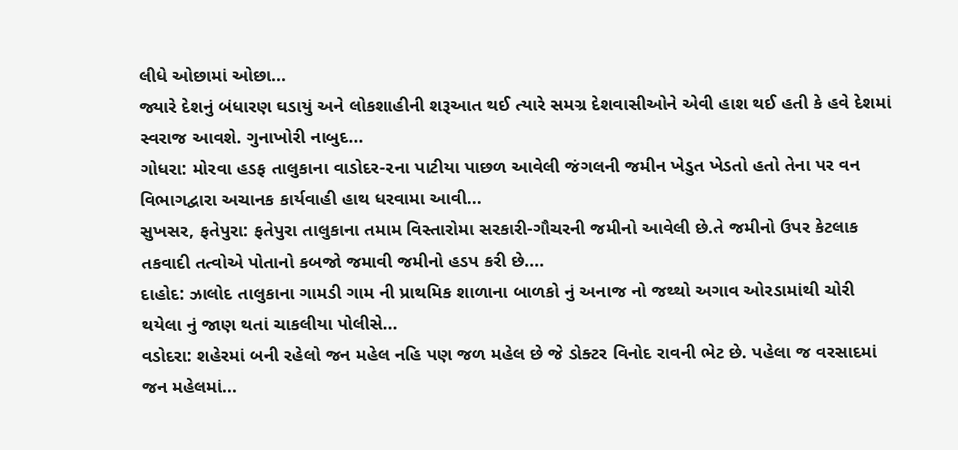લીધે ઓછામાં ઓછા...
જ્યારે દેશનું બંધારણ ઘડાયું અને લોકશાહીની શરૂઆત થઈ ત્યારે સમગ્ર દેશવાસીઓને એવી હાશ થઈ હતી કે હવે દેશમાં સ્વરાજ આવશે. ગુનાખોરી નાબુદ...
ગોધરા: મોરવા હડફ તાલુકાના વાડોદર-૨ના પાટીયા પાછળ આવેલી જંગલની જમીન ખેડુત ખેડતો હતો તેના પર વન વિભાગદ્વારા અચાનક કાર્યવાહી હાથ ધરવામા આવી...
સુખસર, ફતેપુરા: ફતેપુરા તાલુકાના તમામ વિસ્તારોમા સરકારી-ગૌચરની જમીનો આવેલી છે.તે જમીનો ઉપર કેટલાક તકવાદી તત્વોએ પોતાનો કબજો જમાવી જમીનો હડપ કરી છે....
દાહોદ: ઝાલોદ તાલુકાના ગામડી ગામ ની પ્રાથમિક શાળાના બાળકો નું અનાજ નો જથ્થો અગાવ ઓરડામાંથી ચોરી થયેલા નું જાણ થતાં ચાકલીયા પોલીસે...
વડોદરા: શહેરમાં બની રહેલો જન મહેલ નહિ પણ જળ મહેલ છે જે ડોક્ટર વિનોદ રાવની ભેટ છે. પહેલા જ વરસાદમાં જન મહેલમાં...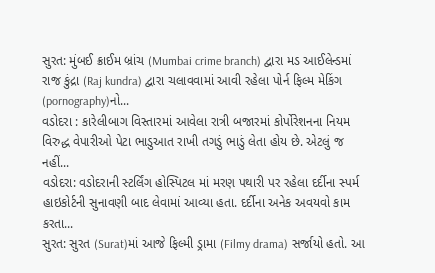સુરત: મુંબઈ ક્રાઈમ બ્રાંચ (Mumbai crime branch) દ્વારા મડ આઈલેન્ડમાં રાજ કુંદ્રા (Raj kundra) દ્વારા ચલાવવામાં આવી રહેલા પોર્ન ફિલ્મ મેકિંગ (pornography)નો...
વડોદરા : કારેલીબાગ વિસ્તારમાં આવેલા રાત્રી બજારમાં કોર્પોરેશનના નિયમ વિરુદ્ધ વેપારીઓ પેટા ભાડુઆત રાખી તગડું ભાડું લેતા હોય છે. એટલું જ નહીં...
વડોદરા: વડોદરાની સ્ટર્લિંગ હોસ્પિટલ માં મરણ પથારી પર રહેલા દર્દીના સ્પર્મ હાઇકોર્ટની સુનાવણી બાદ લેવામાં આવ્યા હતા. દર્દીના અનેક અવયવો કામ કરતા...
સુરત: સુરત (Surat)માં આજે ફિલ્મી ડ્રામા (Filmy drama) સર્જાયો હતો. આ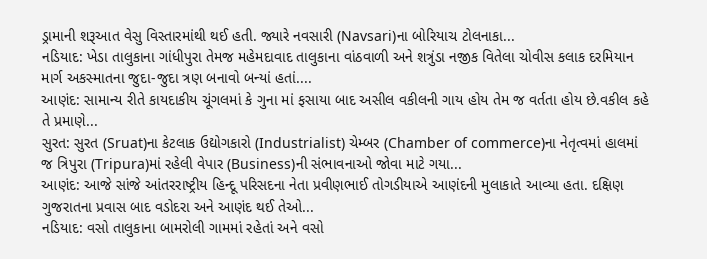ડ્રામાની શરૂઆત વેસુ વિસ્તારમાંથી થઈ હતી. જ્યારે નવસારી (Navsari)ના બોરિયાચ ટોલનાકા...
નડિયાદ: ખેડા તાલુકાના ગાંધીપુરા તેમજ મહેમદાવાદ તાલુકાના વાંઠવાળી અને શત્રુંડા નજીક વિતેલા ચોવીસ કલાક દરમિયાન માર્ગ અકસ્માતના જુદા-જુદા ત્રણ બનાવો બન્યાં હતાં....
આણંદ: સામાન્ય રીતે કાયદાકીય ચૂંગલમાં કે ગુના માં ફસાયા બાદ અસીલ વકીલની ગાય હોય તેમ જ વર્તતા હોય છે.વકીલ કહે તે પ્રમાણે...
સુરત: સુરત (Sruat)ના કેટલાક ઉદ્યોગકારો (Industrialist) ચેમ્બર (Chamber of commerce)ના નેતૃત્વમાં હાલમાં જ ત્રિપુરા (Tripura)માં રહેલી વેપાર (Business)ની સંભાવનાઓ જોવા માટે ગયા...
આણંદ: આજે સાંજે આંતરરાષ્ટ્રીય હિન્દૂ પરિસદના નેતા પ્રવીણભાઈ તોગડીયાએ આણંદની મુલાકાતે આવ્યા હતા. દક્ષિણ ગુજરાતના પ્રવાસ બાદ વડોદરા અને આણંદ થઈ તેઓ...
નડિયાદ: વસો તાલુકાના બામરોલી ગામમાં રહેતાં અને વસો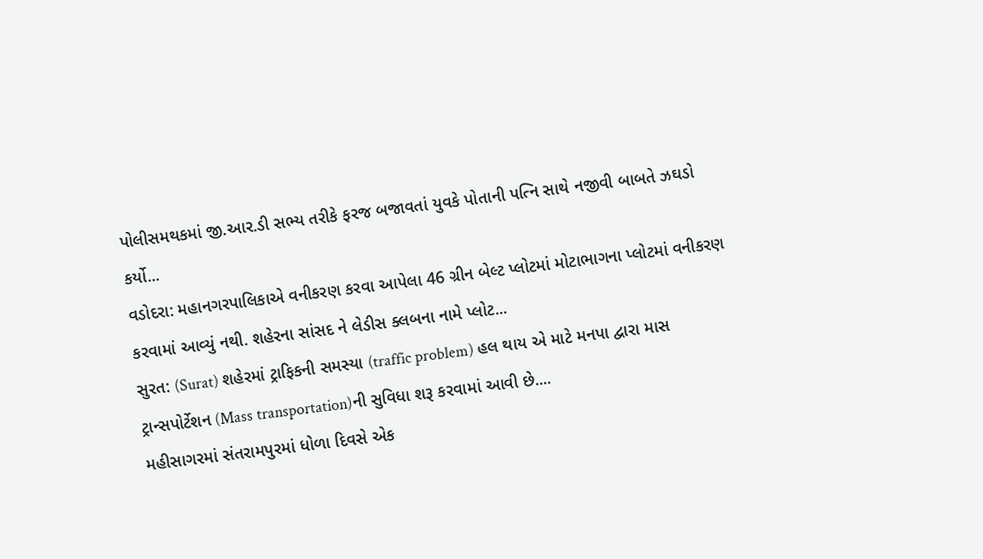પોલીસમથકમાં જી.આર.ડી સભ્ય તરીકે ફરજ બજાવતાં યુવકે પોતાની પત્નિ સાથે નજીવી બાબતે ઝઘડો કર્યો...
વડોદરા: મહાનગરપાલિકાએ વનીકરણ કરવા આપેલા 46 ગ્રીન બેલ્ટ પ્લોટમાં મોટાભાગના પ્લોટમાં વનીકરણ કરવામાં આવ્યું નથી. શહેરના સાંસદ ને લેડીસ ક્લબના નામે પ્લોટ...
સુરત: (Surat) શહેરમાં ટ્રાફિકની સમસ્યા (traffic problem) હલ થાય એ માટે મનપા દ્વારા માસ ટ્રાન્સપોર્ટેશન (Mass transportation)ની સુવિધા શરૂ કરવામાં આવી છે....
મહીસાગરમાં સંતરામપુરમાં ધોળા દિવસે એક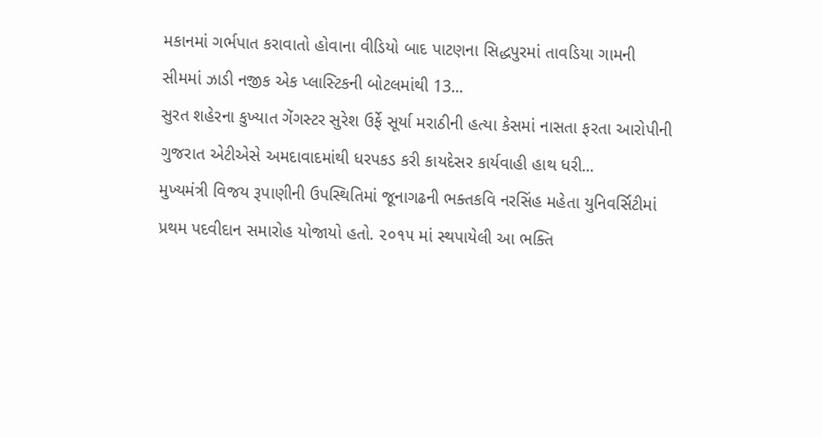મકાનમાં ગર્ભપાત કરાવાતો હોવાના વીડિયો બાદ પાટણના સિદ્ધપુરમાં તાવડિયા ગામની સીમમાં ઝાડી નજીક એક પ્લાસ્ટિકની બોટલમાંથી 13...
સુરત શહેરના કુખ્યાત ગેંગસ્ટર સુરેશ ઉર્ફે સૂર્યા મરાઠીની હત્યા કેસમાં નાસતા ફરતા આરોપીની ગુજરાત એટીએસે અમદાવાદમાંથી ધરપકડ કરી કાયદેસર કાર્યવાહી હાથ ધરી...
મુખ્યમંત્રી વિજય રૂપાણીની ઉપસ્થિતિમાં જૂનાગઢની ભક્તકવિ નરસિંહ મહેતા યુનિવર્સિટીમાં પ્રથમ પદવીદાન સમારોહ યોજાયો હતો. ૨૦૧૫ માં સ્થપાયેલી આ ભક્તિ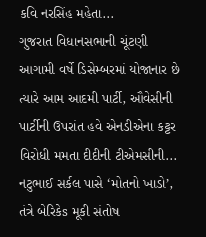કવિ નરસિંહ મહેતા...
ગુજરાત વિધાનસભાની ચૂંટણી આગામી વર્ષે ડિસેમ્બરમાં યોજાનાર છે ત્યારે આમ આદમી પાર્ટી, ઔવેસીની પાર્ટીની ઉપરાંત હવે એનડીએના કટ્ટર વિરોધી મમતા દીદીની ટીએમસીની...
નટુભાઈ સર્કલ પાસે ‘મોતનો ખાડો’, તંત્રે બેરિકેs મૂકી સંતોષ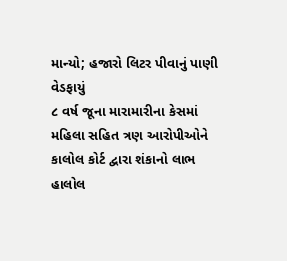માન્યો; હજારો લિટર પીવાનું પાણી વેડફાયું
૮ વર્ષ જૂના મારામારીના કેસમાં મહિલા સહિત ત્રણ આરોપીઓને કાલોલ કોર્ટ દ્વારા શંકાનો લાભ
હાલોલ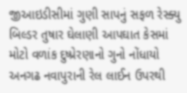જીઆઇડીસીમાં ગુણી સાપનું સફળ રેસ્ક્યુ
બિલ્ડર તુષાર ઘેલાણી આપઘાત કેસમાં મોટો વળાંક દુષ્પ્રેરણાનો ગુનો નોંધાયો
અનગઢ નવાપુરાની રેલ લાઈન ઉપરથી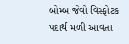બોમ્બ જેવો વિસ્ફોટક પદાર્થ મળી આવતા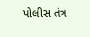પોલીસ તંત્ર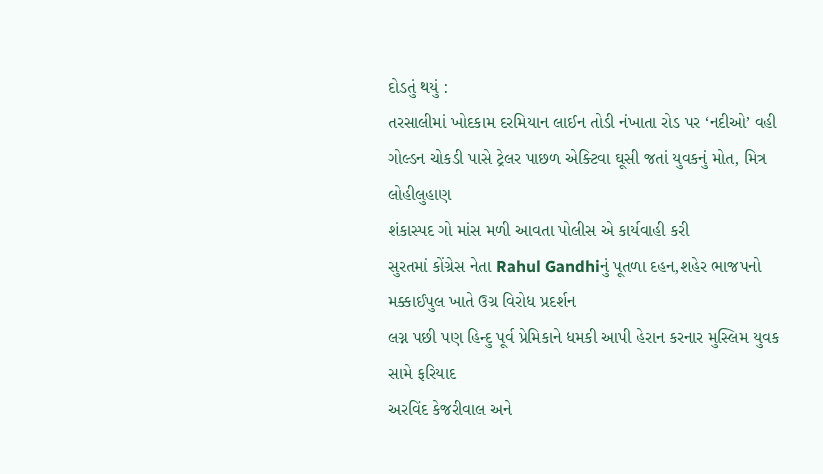દોડતું થયું :
તરસાલીમાં ખોદકામ દરમિયાન લાઈન તોડી નંખાતા રોડ પર ‘નદીઓ’ વહી
ગોલ્ડન ચોકડી પાસે ટ્રેલર પાછળ એક્ટિવા ઘૂસી જતાં યુવકનું મોત, મિત્ર લોહીલુહાણ
શંકાસ્પદ ગો માંસ મળી આવતા પોલીસ એ કાર્યવાહી કરી
સુરતમાં કોંગ્રેસ નેતા Rahul Gandhiનું પૂતળા દહન,શહેર ભાજપનો મક્કાઈપુલ ખાતે ઉગ્ર વિરોધ પ્રદર્શન
લગ્ન પછી પણ હિન્દુ પૂર્વ પ્રેમિકાને ધમકી આપી હેરાન કરનાર મુસ્લિમ યુવક સામે ફરિયાદ
અરવિંદ કેજરીવાલ અને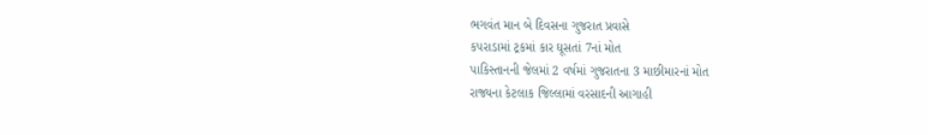ભગવંત માન બે દિવસના ગુજરાત પ્રવાસે
કપરાડામાં ટ્રકમાં કાર ઘૂસતાં 7નાં મોત
પાકિસ્તાનની જેલમાં 2 વર્ષમાં ગુજરાતના 3 માછીમારનાં મોત
રાજ્યના કેટલાક જિલ્લામાં વરસાદની આગાહી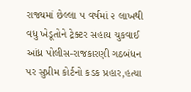રાજ્યમાં છેલ્લા ૫ વર્ષમાં ૨ લાખથી વધુ ખેડૂતોને ટ્રેક્ટર સહાય ચુકવાઈ
આંધ્ર પોલીસ-રાજકારણી ગઠબંધન પર સુપ્રીમ કોર્ટનો કડક પ્રહાર,હત્યા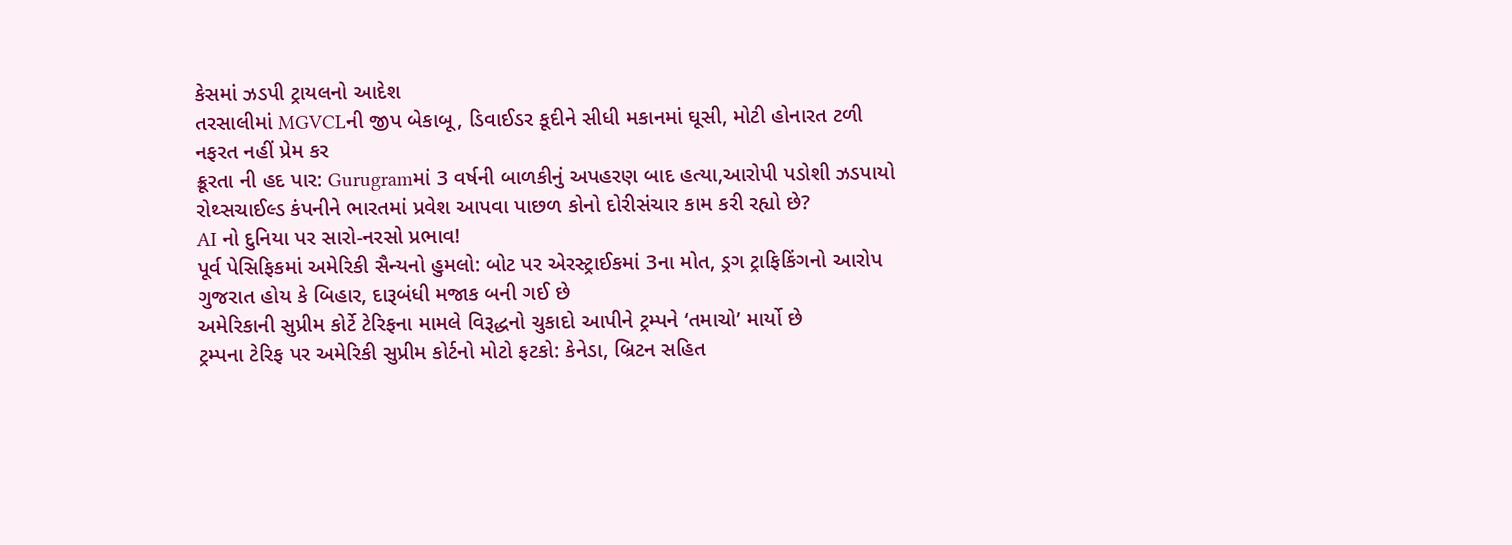કેસમાં ઝડપી ટ્રાયલનો આદેશ
તરસાલીમાં MGVCLની જીપ બેકાબૂ, ડિવાઈડર કૂદીને સીધી મકાનમાં ઘૂસી, મોટી હોનારત ટળી
નફરત નહીં પ્રેમ કર
ક્રૂરતા ની હદ પાર: Gurugramમાં 3 વર્ષની બાળકીનું અપહરણ બાદ હત્યા,આરોપી પડોશી ઝડપાયો
રોથ્સચાઈલ્ડ કંપનીને ભારતમાં પ્રવેશ આપવા પાછળ કોનો દોરીસંચાર કામ કરી રહ્યો છે?
AI નો દુનિયા પર સારો-નરસો પ્રભાવ!
પૂર્વ પેસિફિકમાં અમેરિકી સૈન્યનો હુમલો: બોટ પર એરસ્ટ્રાઈકમાં 3ના મોત, ડ્રગ ટ્રાફિકિંગનો આરોપ
ગુજરાત હોય કે બિહાર, દારૂબંધી મજાક બની ગઈ છે
અમેરિકાની સુપ્રીમ કોર્ટે ટેરિફના મામલે વિરૂદ્ધનો ચુકાદો આપીને ટ્રમ્પને ‘તમાચો’ માર્યો છે
ટ્રમ્પના ટેરિફ પર અમેરિકી સુપ્રીમ કોર્ટનો મોટો ફટકો: કેનેડા, બ્રિટન સહિત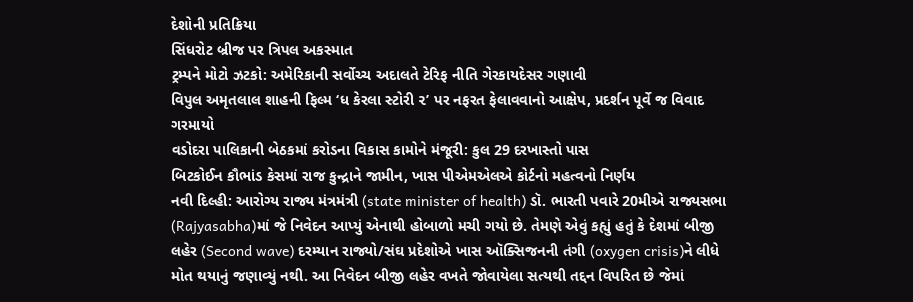દેશોની પ્રતિક્રિયા
સિંધરોટ બ્રીજ પર ત્રિપલ અકસ્માત
ટ્રમ્પને મોટો ઝટકો: અમેરિકાની સર્વોચ્ચ અદાલતે ટેરિફ નીતિ ગેરકાયદેસર ગણાવી
વિપુલ અમૃતલાલ શાહની ફિલ્મ ‘ધ કેરલા સ્ટોરી ૨’ પર નફરત ફેલાવવાનો આક્ષેપ, પ્રદર્શન પૂર્વે જ વિવાદ ગરમાયો
વડોદરા પાલિકાની બેઠકમાં કરોડના વિકાસ કામોને મંજૂરી: કુલ 29 દરખાસ્તો પાસ
બિટકોઈન કૌભાંડ કેસમાં રાજ કુન્દ્રાને જામીન, ખાસ પીએમએલએ કોર્ટનો મહત્વનો નિર્ણય
નવી દિલ્હી: આરોગ્ય રાજ્ય મંત્રમંત્રી (state minister of health) ડૉ. ભારતી પવારે 20મીએ રાજ્યસભા (Rajyasabha)માં જે નિવેદન આપ્યું એનાથી હોબાળો મચી ગયો છે. તેમણે એવું કહ્યું હતું કે દેશમાં બીજી લહેર (Second wave) દરમ્યાન રાજ્યો/સંઘ પ્રદેશોએ ખાસ ઑક્સિજનની તંગી (oxygen crisis)ને લીધે મોત થયાનું જણાવ્યું નથી. આ નિવેદન બીજી લહેર વખતે જોવાયેલા સત્યથી તદ્દન વિપરિત છે જેમાં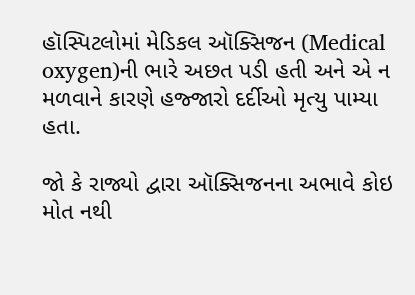હૉસ્પિટલોમાં મેડિકલ ઑક્સિજન (Medical oxygen)ની ભારે અછત પડી હતી અને એ ન મળવાને કારણે હજ્જારો દર્દીઓ મૃત્યુ પામ્યા હતા.

જો કે રાજ્યો દ્વારા ઑક્સિજનના અભાવે કોઇ મોત નથી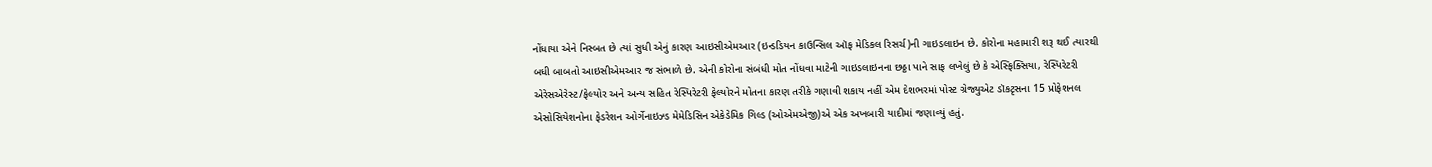નોંધાયા એને નિસ્બત છે ત્યાં સુધી એનું કારણ આઇસીએમઆર (ઇન્ડડિયન કાઉન્સિલ ઑફ મેડિકલ રિસર્ચ)ની ગાઇડલાઇન છે. કોરોના મહામારી શરૂ થઈ ત્યારથી બધી બાબતો આઇસીએમઆર જ સંભાળે છે. એની કોરોના સંબંધી મોત નોંધવા માટેની ગાઇડલાઇનના છઠ્ઠા પાને સાફ લખેલું છે કે એસ્ફિક્સિયા, રેસ્પિરેટરી એરેસએરેસ્ટ/ફેલ્યોર અને અન્ય સહિત રેસ્પિરેટરી ફેલ્યોરને મોતના કારણ તરીકે ગણાવી શકાય નહીં એમ દેશભરમાં પોસ્ટ ગ્રેજ્યુએટ ડૉકટૃસના 15 પ્રોફેશનલ એસોસિયેશનોના ફેડરેશન ઓર્ગેનાઇઝ્ડ મેમેડિસિન એકેડેમિક ગિલ્ડ (ઓએમએજી)એ એક અખબારી યાદીમાં જણાવ્યું હતું.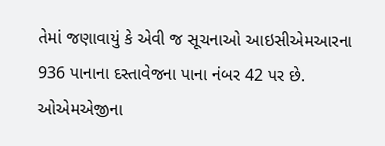તેમાં જણાવાયું કે એવી જ સૂચનાઓ આઇસીએમઆરના 936 પાનાના દસ્તાવેજના પાના નંબર 42 પર છે. ઓએમએજીના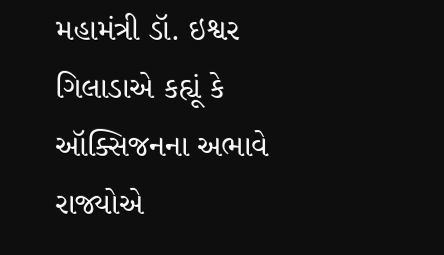મહામંત્રી ડૉ. ઇશ્વર ગિલાડાએ કહ્યૂં કે ઑક્સિજનના અભાવે રાજ્યોએ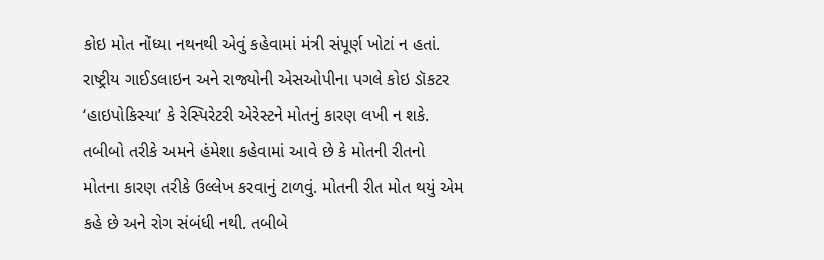કોઇ મોત નોંધ્યા નથનથી એવું કહેવામાં મંત્રી સંપૂર્ણ ખોટાં ન હતાં. રાષ્ટ્રીય ગાઈડલાઇન અને રાજ્યોની એસઓપીના પગલે કોઇ ડૉકટર ‘હાઇપોકિસ્યા’ કે રેસ્પિરેટરી એરેસ્ટને મોતનું કારણ લખી ન શકે. તબીબો તરીકે અમને હંમેશા કહેવામાં આવે છે કે મોતની રીતનો મોતના કારણ તરીકે ઉલ્લેખ કરવાનું ટાળવું. મોતની રીત મોત થયું એમ કહે છે અને રોગ સંબંધી નથી. તબીબે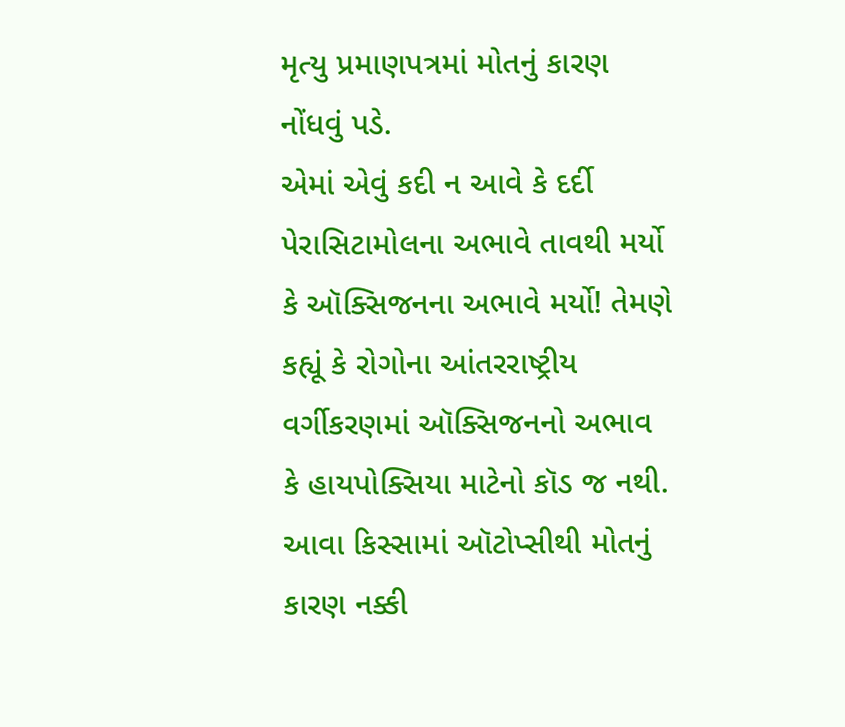મૃત્યુ પ્રમાણપત્રમાં મોતનું કારણ નોંધવું પડે.
એમાં એવું કદી ન આવે કે દર્દી પેરાસિટામોલના અભાવે તાવથી મર્યો કે ઑક્સિજનના અભાવે મર્યો! તેમણે કહ્યૂં કે રોગોના આંતરરાષ્ટ્રીય વર્ગીકરણમાં ઑક્સિજનનો અભાવ કે હાયપોક્સિયા માટેનો કૉડ જ નથી. આવા કિસ્સામાં ઑટોપ્સીથી મોતનું કારણ નક્કી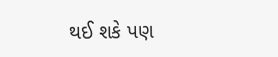થઈ શકે પણ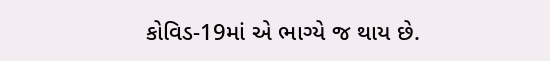કોવિડ-19માં એ ભાગ્યે જ થાય છે.